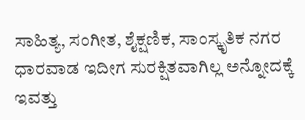ಸಾಹಿತ್ಯ, ಸಂಗೀತ, ಶೈಕ್ಷಣಿಕ, ಸಾಂಸ್ಕೃತಿಕ ನಗರ ಧಾರವಾಡ ಇದೀಗ ಸುರಕ್ಷಿತವಾಗಿಲ್ಲ ಅನ್ನೋದಕ್ಕೆ ಇವತ್ತು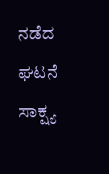ನಡೆದ ಘಟನೆ ಸಾಕ್ಷ್ಯ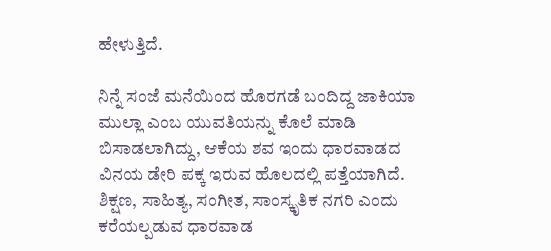ಹೇಳುತ್ತಿದೆ.

ನಿನ್ನೆ ಸಂಜೆ ಮನೆಯಿಂದ ಹೊರಗಡೆ ಬಂದಿದ್ದ ಜಾಕಿಯಾ ಮುಲ್ಲಾ ಎಂಬ ಯುವತಿಯನ್ನು ಕೊಲೆ ಮಾಡಿ ಬಿಸಾಡಲಾಗಿದ್ದು, ಆಕೆಯ ಶವ ಇಂದು ಧಾರವಾಡದ ವಿನಯ ಡೇರಿ ಪಕ್ಕ ಇರುವ ಹೊಲದಲ್ಲಿ ಪತ್ತೆಯಾಗಿದೆ.
ಶಿಕ್ಷಣ, ಸಾಹಿತ್ಯ, ಸಂಗೀತ, ಸಾಂಸ್ಕೃತಿಕ ನಗರಿ ಎಂದು ಕರೆಯಲ್ಪಡುವ ಧಾರವಾಡ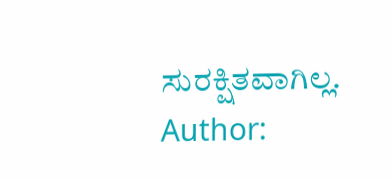ಸುರಕ್ಷಿತವಾಗಿಲ್ಲ.
Author: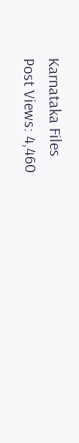Karnataka Files
Post Views: 4,460